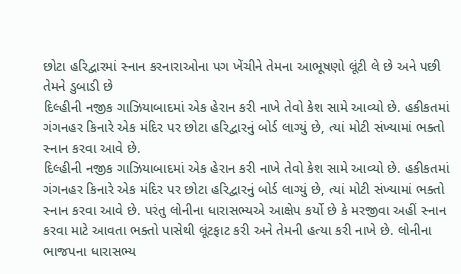છોટા હરિદ્વારમાં સ્નાન કરનારાઓના પગ ખેંચીને તેમના આભૂષણો લૂંટી લે છે અને પછી તેમને ડુબાડી છે
દિલ્હીની નજીક ગાઝિયાબાદમાં એક હેરાન કરી નાખે તેવો કેશ સામે આવ્યો છે. હકીકતમાં ગંગનહર કિનારે એક મંદિર પર છોટા હરિદ્વારનું બોર્ડ લાગ્યું છે, ત્યાં મોટી સંખ્યામાં ભક્તો સ્નાન કરવા આવે છે.
દિલ્હીની નજીક ગાઝિયાબાદમાં એક હેરાન કરી નાખે તેવો કેશ સામે આવ્યો છે. હકીકતમાં ગંગનહર કિનારે એક મંદિર પર છોટા હરિદ્વારનું બોર્ડ લાગ્યું છે, ત્યાં મોટી સંખ્યામાં ભક્તો સ્નાન કરવા આવે છે. પરંતુ લોનીના ધારાસભ્યએ આક્ષેપ કર્યો છે કે મરજીવા અહીં સ્નાન કરવા માટે આવતા ભક્તો પાસેથી લૂંટફાટ કરી અને તેમની હત્યા કરી નાખે છે. લોનીના ભાજપના ધારાસભ્ય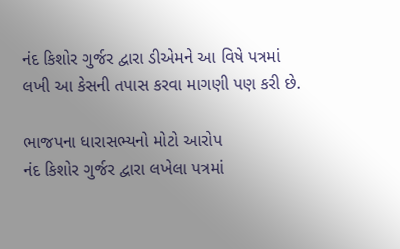નંદ કિશોર ગુર્જર દ્વારા ડીએમને આ વિષે પત્રમાં લખી આ કેસની તપાસ કરવા માગણી પણ કરી છે.

ભાજપના ધારાસભ્યનો મોટો આરોપ
નંદ કિશોર ગુર્જર દ્વારા લખેલા પત્રમાં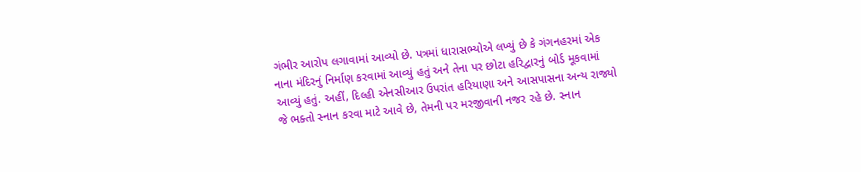ગંભીર આરોપ લગાવામાં આવ્યો છે. પત્રમાં ધારાસભ્યોએ લખ્યું છે કે ગંગનહરમાં એક નાના મંદિરનું નિર્માણ કરવામાં આવ્યું હતું અને તેના પર છોટા હરિદ્વારનું બોર્ડ મૂકવામાં આવ્યું હતું. અહીં, દિલ્હી એનસીઆર ઉપરાંત હરિયાણા અને આસપાસના અન્ય રાજ્યો જે ભક્તો સ્નાન કરવા માટે આવે છે, તેમની પર મરજીવાની નજર રહે છે. સ્નાન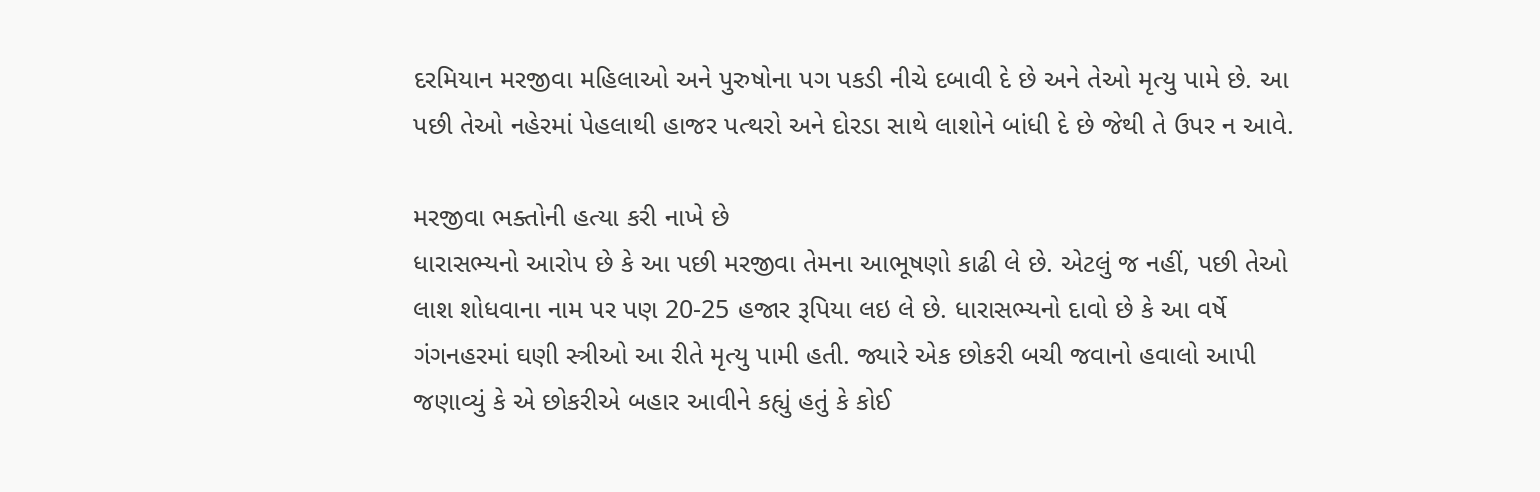દરમિયાન મરજીવા મહિલાઓ અને પુરુષોના પગ પકડી નીચે દબાવી દે છે અને તેઓ મૃત્યુ પામે છે. આ પછી તેઓ નહેરમાં પેહલાથી હાજર પત્થરો અને દોરડા સાથે લાશોને બાંધી દે છે જેથી તે ઉપર ન આવે.

મરજીવા ભક્તોની હત્યા કરી નાખે છે
ધારાસભ્યનો આરોપ છે કે આ પછી મરજીવા તેમના આભૂષણો કાઢી લે છે. એટલું જ નહીં, પછી તેઓ લાશ શોધવાના નામ પર પણ 20-25 હજાર રૂપિયા લઇ લે છે. ધારાસભ્યનો દાવો છે કે આ વર્ષે ગંગનહરમાં ઘણી સ્ત્રીઓ આ રીતે મૃત્યુ પામી હતી. જ્યારે એક છોકરી બચી જવાનો હવાલો આપી જણાવ્યું કે એ છોકરીએ બહાર આવીને કહ્યું હતું કે કોઈ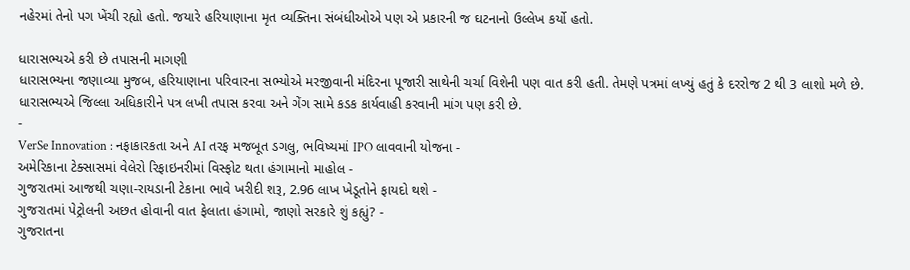નહેરમાં તેનો પગ ખેંચી રહ્યો હતો. જયારે હરિયાણાના મૃત વ્યક્તિના સંબંધીઓએ પણ એ પ્રકારની જ ઘટનાનો ઉલ્લેખ કર્યો હતો.

ધારાસભ્યએ કરી છે તપાસની માગણી
ધારાસભ્યના જણાવ્યા મુજબ, હરિયાણાના પરિવારના સભ્યોએ મરજીવાની મંદિરના પૂજારી સાથેની ચર્ચા વિશેની પણ વાત કરી હતી. તેમણે પત્રમાં લખ્યું હતું કે દરરોજ 2 થી 3 લાશો મળે છે. ધારાસભ્યએ જિલ્લા અધિકારીને પત્ર લખી તપાસ કરવા અને ગેંગ સામે કડક કાર્યવાહી કરવાની માંગ પણ કરી છે.
-
VerSe Innovation : નફાકારકતા અને AI તરફ મજબૂત ડગલુ, ભવિષ્યમાં IPO લાવવાની યોજના -
અમેરિકાના ટેક્સાસમાં વેલેરો રિફાઇનરીમાં વિસ્ફોટ થતા હંગામાનો માહોલ -
ગુજરાતમાં આજથી ચણા-રાયડાની ટેકાના ભાવે ખરીદી શરૂ, 2.96 લાખ ખેડૂતોને ફાયદો થશે -
ગુજરાતમાં પેટ્રોલની અછત હોવાની વાત ફેલાતા હંગામો, જાણો સરકારે શું કહ્યું? -
ગુજરાતના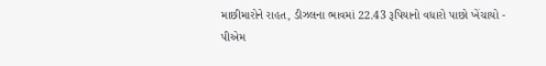માછીમારોને રાહત, ડીઝલના ભાવમાં 22.43 રૂપિયાનો વધારો પાછો ખેંચાયો -
પીએમ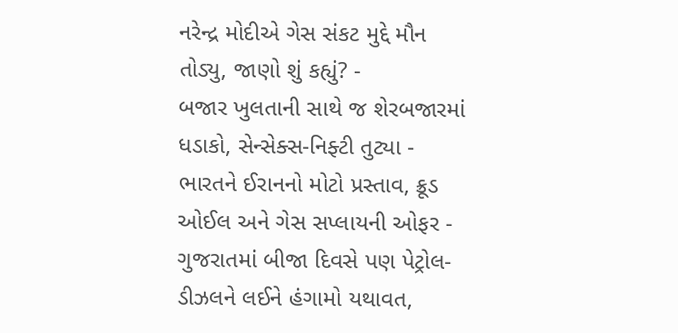નરેન્દ્ર મોદીએ ગેસ સંકટ મુદ્દે મૌન તોડ્યુ, જાણો શું કહ્યું? -
બજાર ખુલતાની સાથે જ શેરબજારમાં ધડાકો, સેન્સેક્સ-નિફ્ટી તુટ્યા -
ભારતને ઈરાનનો મોટો પ્રસ્તાવ, ક્રૂડ ઓઈલ અને ગેસ સપ્લાયની ઓફર -
ગુજરાતમાં બીજા દિવસે પણ પેટ્રોલ-ડીઝલને લઈને હંગામો યથાવત,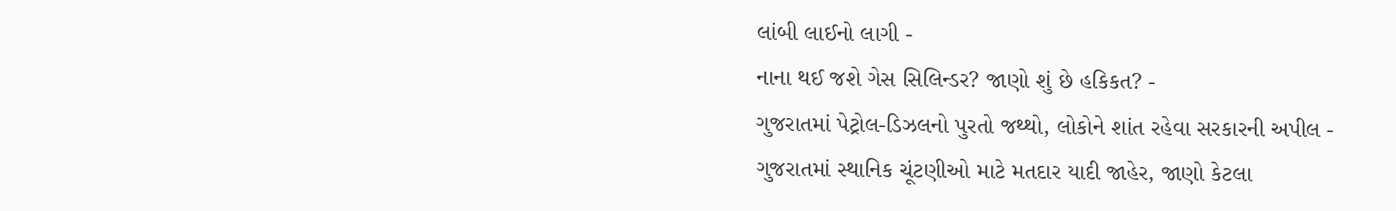લાંબી લાઈનો લાગી -
નાના થઈ જશે ગેસ સિલિન્ડર? જાણો શું છે હકિકત? -
ગુજરાતમાં પેટ્રોલ-ડિઝલનો પુરતો જથ્થો, લોકોને શાંત રહેવા સરકારની અપીલ -
ગુજરાતમાં સ્થાનિક ચૂંટણીઓ માટે મતદાર યાદી જાહેર, જાણો કેટલા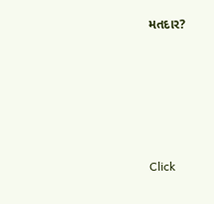મતદાર?






Click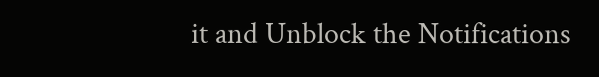it and Unblock the Notifications